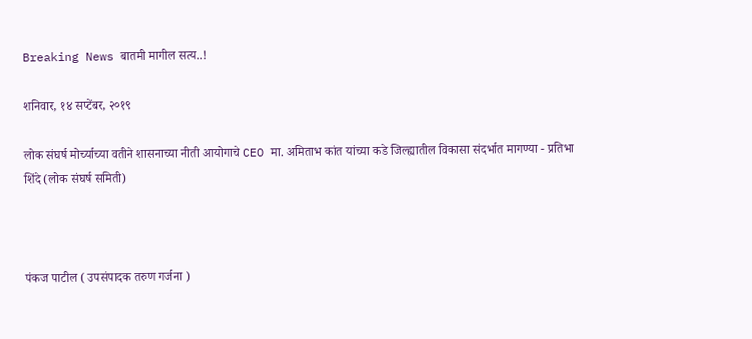Breaking News बातमी मागील सत्य..!

शनिवार, १४ सप्टेंबर, २०१९

लोक संघर्ष मोर्च्याच्या वतीने शासनाच्या नीती आयोगाचे CEO मा. अमिताभ कांत यांच्या कडे जिल्ह्यातील विकासा संदर्भात मागण्या - प्रतिभा शिंदे (लोक संघर्ष समिती)



पंकज पाटील ( उपसंपादक तरुण गर्जना )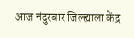आज नंदुरबार जिल्ह्याला केंद्र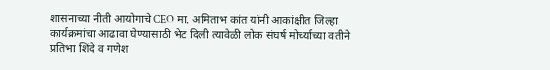शासनाच्या नीती आयोगाचे CEO मा. अमिताभ कांत यांनी आकांक्षीत जिल्हा कार्यक्रमांचा आढावा घेण्यासाठी भेट दिली त्यावेळी लोक संघर्ष मोर्च्याच्या वतीने प्रतिभा शिंदे व गणेश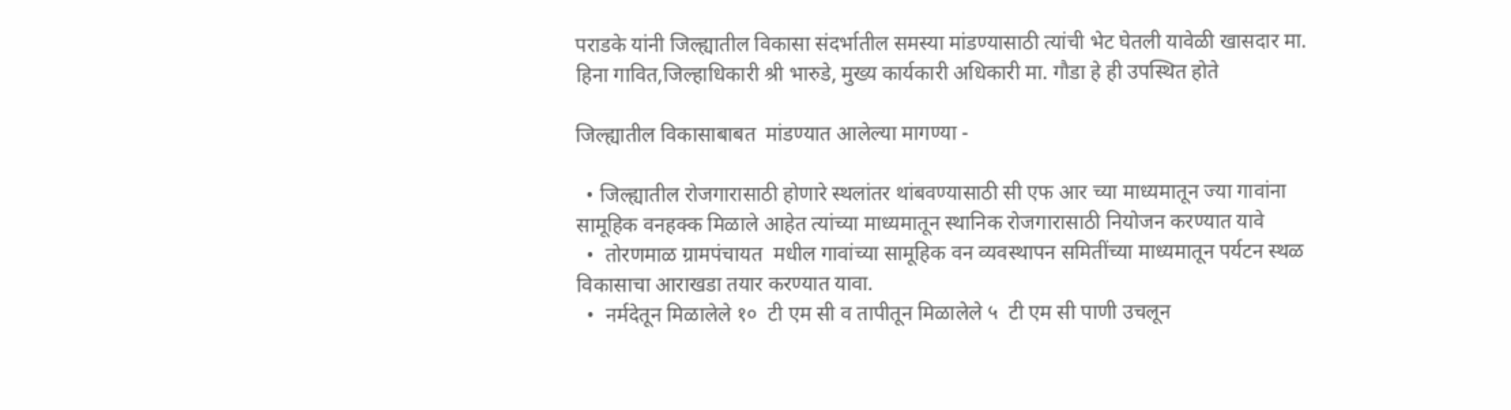पराडके यांनी जिल्ह्यातील विकासा संदर्भातील समस्या मांडण्यासाठी त्यांची भेट घेतली यावेळी खासदार मा. हिना गावित,जिल्हाधिकारी श्री भारुडे, मुख्य कार्यकारी अधिकारी मा. गौडा हे ही उपस्थित होते

जिल्ह्यातील विकासाबाबत  मांडण्यात आलेल्या मागण्या -

  • जिल्ह्यातील रोजगारासाठी होणारे स्थलांतर थांबवण्यासाठी सी एफ आर च्या माध्यमातून ज्या गावांना सामूहिक वनहक्क मिळाले आहेत त्यांच्या माध्यमातून स्थानिक रोजगारासाठी नियोजन करण्यात यावे
  •  तोरणमाळ ग्रामपंचायत  मधील गावांच्या सामूहिक वन व्यवस्थापन समितींच्या माध्यमातून पर्यटन स्थळ विकासाचा आराखडा तयार करण्यात यावा.
  •  नर्मदेतून मिळालेले १०  टी एम सी व तापीतून मिळालेले ५  टी एम सी पाणी उचलून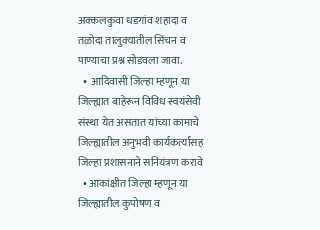अक्कलकुवा धडगांव शहादा व तळोदा तालुक्यातील सिंचन व पाण्याचा प्रश्न सोडवला जावा.
  •  आदिवासी जिल्हा म्हणून या जिल्ह्यात बाहेरून विविध स्वयंसेवी संस्था येत असतात यांच्या कामाचे जिल्ह्यातील अनुभवी कार्यकर्त्यांसह जिल्हा प्रशासनाने सनियंत्रण करावे
  • आकांक्षीत जिल्हा म्हणून या जिल्ह्यातील कुपोषण व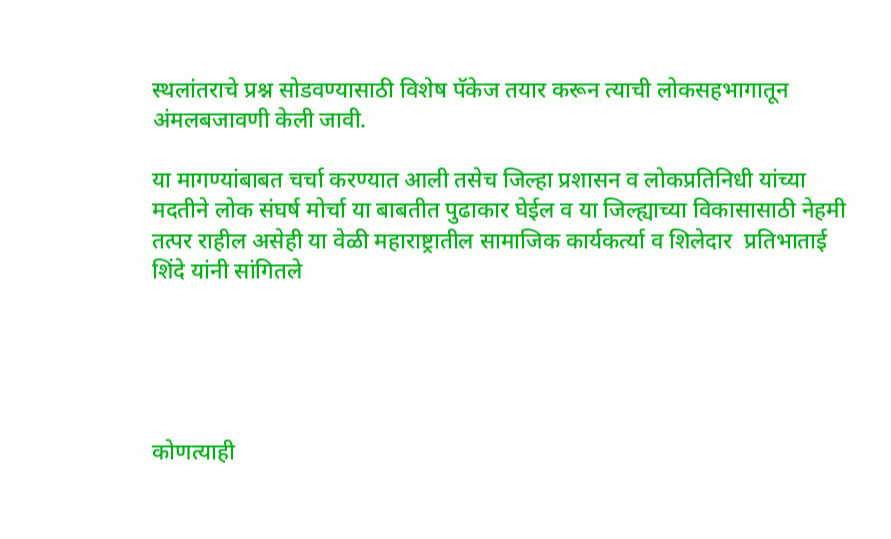स्थलांतराचे प्रश्न सोडवण्यासाठी विशेष पॅकेज तयार करून त्याची लोकसहभागातून अंमलबजावणी केली जावी.

या मागण्यांबाबत चर्चा करण्यात आली तसेच जिल्हा प्रशासन व लोकप्रतिनिधी यांच्या मदतीने लोक संघर्ष मोर्चा या बाबतीत पुढाकार घेईल व या जिल्ह्याच्या विकासासाठी नेहमी तत्पर राहील असेही या वेळी महाराष्ट्रातील सामाजिक कार्यकर्त्या व शिलेदार  प्रतिभाताई शिंदे यांनी सांगितले





कोणत्याही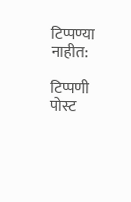टिप्पण्‍या नाहीत:

टिप्पणी पोस्ट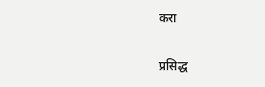करा

प्रसिद्ध